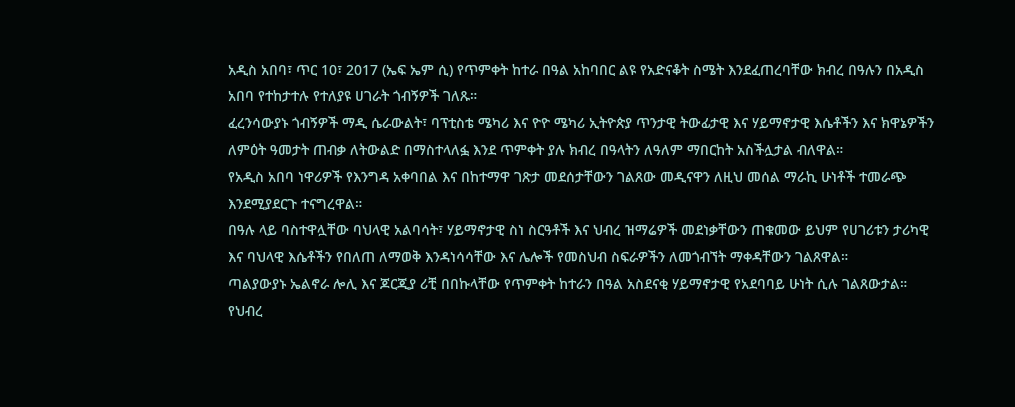አዲስ አበባ፣ ጥር 10፣ 2017 (ኤፍ ኤም ሲ) የጥምቀት ከተራ በዓል አከባበር ልዩ የአድናቆት ስሜት እንደፈጠረባቸው ክብረ በዓሉን በአዲስ አበባ የተከታተሉ የተለያዩ ሀገራት ጎብኝዎች ገለጹ።
ፈረንሳውያኑ ጎብኝዎች ማዲ ሴራውልት፣ ባፕቲስቴ ሜካሪ እና ዮዮ ሜካሪ ኢትዮጵያ ጥንታዊ ትውፊታዊ እና ሃይማኖታዊ እሴቶችን እና ክዋኔዎችን ለምዕት ዓመታት ጠብቃ ለትውልድ በማስተላለፏ እንደ ጥምቀት ያሉ ክብረ በዓላትን ለዓለም ማበርከት አስችሏታል ብለዋል።
የአዲስ አበባ ነዋሪዎች የእንግዳ አቀባበል እና በከተማዋ ገጽታ መደሰታቸውን ገልጸው መዲናዋን ለዚህ መሰል ማራኪ ሁነቶች ተመራጭ እንደሚያደርጉ ተናግረዋል።
በዓሉ ላይ ባስተዋሏቸው ባህላዊ አልባሳት፣ ሃይማኖታዊ ስነ ስርዓቶች እና ህብረ ዝማሬዎች መደነቃቸውን ጠቁመው ይህም የሀገሪቱን ታሪካዊ እና ባህላዊ እሴቶችን የበለጠ ለማወቅ እንዳነሳሳቸው እና ሌሎች የመስህብ ስፍራዎችን ለመጎብኘት ማቀዳቸውን ገልጸዋል።
ጣልያውያኑ ኤልኖራ ሎሊ እና ጆርጂያ ሪቺ በበኩላቸው የጥምቀት ከተራን በዓል አስደናቂ ሃይማኖታዊ የአደባባይ ሁነት ሲሉ ገልጸውታል።
የህብረ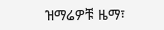ዝማሬዎቹ ዜማ፣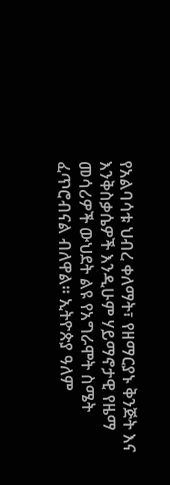የአልባሳቱ ህብረ ቀለማት፣ የዘማርያኑ ቅንጅት እና እንቅስቃሴዎች እንዲሁም ሃይማኖታዊ የዜማ መሳሪዎች ውህደት ልዩ የአግራሞት ስሜት ፈጥሮብናል ብለዋል። ኢትዮጵያ ዓለም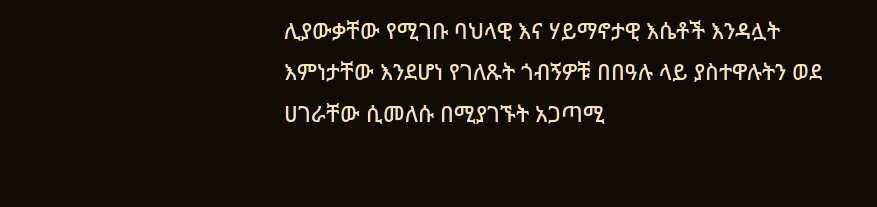ሊያውቃቸው የሚገቡ ባህላዊ እና ሃይማኖታዊ እሴቶች እንዳሏት እምነታቸው እንደሆነ የገለጹት ጎብኝዎቹ በበዓሉ ላይ ያስተዋሉትን ወደ ሀገራቸው ሲመለሱ በሚያገኙት አጋጣሚ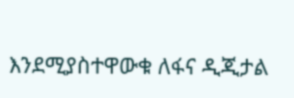እንደሚያስተዋውቁ ለፋና ዲጂታል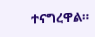ተናግረዋል።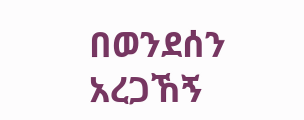በወንደሰን አረጋኸኝ